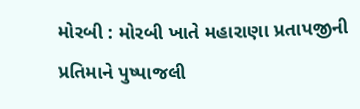મોરબી : મોરબી ખાતે મહારાણા પ્રતાપજીની પ્રતિમાને પુષ્પાજલી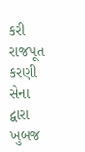કરી રાજપૂત કરણી સેના દ્વારા ખુબજ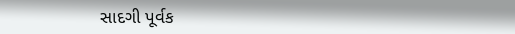સાદગી પૂર્વક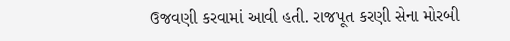ઉજવણી કરવામાં આવી હતી. રાજપૂત કરણી સેના મોરબી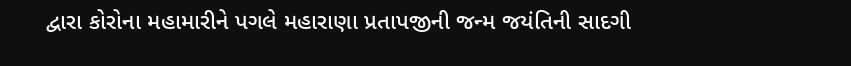દ્વારા કોરોના મહામારીને પગલે મહારાણા પ્રતાપજીની જન્મ જયંતિની સાદગી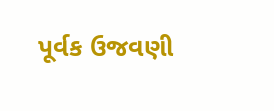પૂર્વક ઉજવણી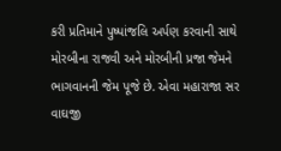કરી પ્રતિમાને પુષ્પાંજલિ અર્પણ કરવાની સાથે મોરબીના રાજવી અને મોરબીની પ્રજા જેમને ભાગવાનની જેમ પૂજે છે. એવા મહારાજા સર વાઘજી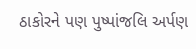ઠાકોરને પણ પુષ્પાંજલિ અર્પણ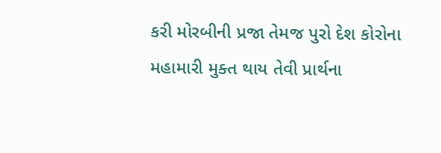કરી મોરબીની પ્રજા તેમજ પુરો દેશ કોરોના મહામારી મુક્ત થાય તેવી પ્રાર્થના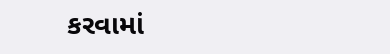કરવામાં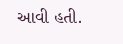આવી હતી.